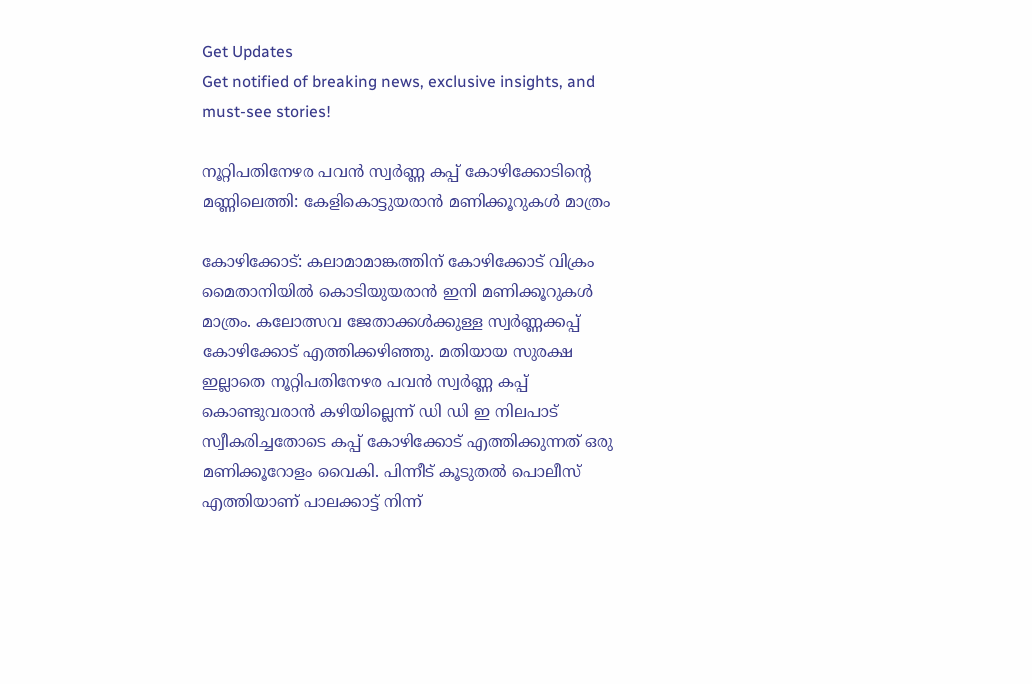Get Updates
Get notified of breaking news, exclusive insights, and must-see stories!

നൂറ്റിപതിനേഴര പവൻ സ്വർണ്ണ കപ്പ് കോഴിക്കോടിന്റെ മണ്ണിലെത്തി: കേളികൊട്ടുയരാന്‍ മണിക്കൂറുകള്‍ മാത്രം

കോഴിക്കോട്: കലാമാമാങ്കത്തിന് കോഴിക്കോട് വിക്രം മൈതാനിയില്‍ കൊടിയുയരാന്‍ ഇനി മണിക്കൂറുകള്‍ മാത്രം. കലോത്സവ ജേതാക്കള്‍ക്കുള്ള സ്വർണ്ണക്കപ്പ് കോഴിക്കോട് എത്തിക്കഴിഞ്ഞു. മതിയായ സുരക്ഷ ഇല്ലാതെ നൂറ്റിപതിനേഴര പവൻ സ്വർണ്ണ കപ്പ് കൊണ്ടുവരാൻ കഴിയില്ലെന്ന് ഡി ഡി ഇ നിലപാട് സ്വീകരിച്ചതോടെ കപ്പ് കോഴിക്കോട് എത്തിക്കുന്നത് ഒരു മണിക്കൂറോളം വൈകി. പിന്നീട് കൂടുതല്‍ പൊലീസ് എത്തിയാണ് പാലക്കാട്ട് നിന്ന്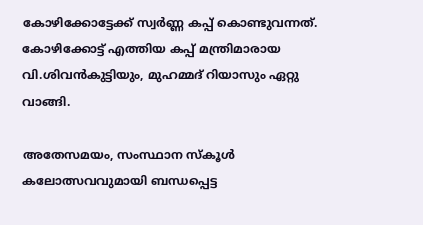കോഴിക്കോട്ടേക്ക് സ്വർണ്ണ കപ്പ് കൊണ്ടുവന്നത്. കോഴിക്കോട്ട് എത്തിയ കപ്പ് മന്ത്രിമാരായ വി.ശിവൻകുട്ടിയും, മുഹമ്മദ് റിയാസും ഏറ്റു വാങ്ങി.

അതേസമയം, സംസ്ഥാന സ്കൂൾ കലോത്സവവുമായി ബന്ധപ്പെട്ട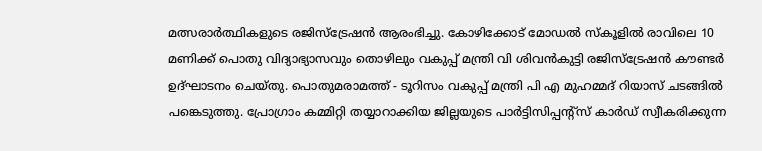മത്സരാർത്ഥികളുടെ രജിസ്ട്രേഷൻ ആരംഭിച്ചു. കോഴിക്കോട് മോഡൽ സ്കൂളിൽ രാവിലെ 10 മണിക്ക് പൊതു വിദ്യാഭ്യാസവും തൊഴിലും വകുപ്പ് മന്ത്രി വി ശിവൻകുട്ടി രജിസ്ട്രേഷൻ കൗണ്ടർ ഉദ്ഘാടനം ചെയ്തു. പൊതുമരാമത്ത് - ടൂറിസം വകുപ്പ് മന്ത്രി പി എ മുഹമ്മദ് റിയാസ് ചടങ്ങില്‍ പങ്കെടുത്തു. പ്രോഗ്രാം കമ്മിറ്റി തയ്യാറാക്കിയ ജില്ലയുടെ പാർട്ടിസിപ്പന്റ്സ് കാർഡ് സ്വീകരിക്കുന്ന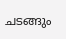ചടങ്ങും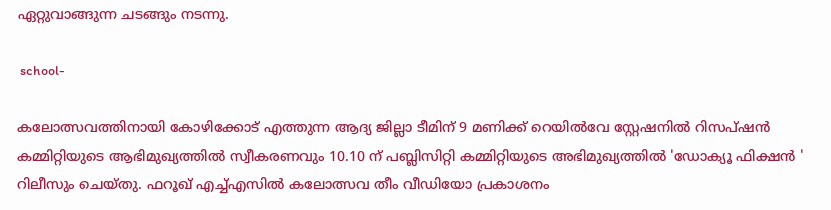ഏറ്റുവാങ്ങുന്ന ചടങ്ങും നടന്നു.

 school-

കലോത്സവത്തിനായി കോഴിക്കോട് എത്തുന്ന ആദ്യ ജില്ലാ ടീമിന് 9 മണിക്ക് റെയിൽവേ സ്റ്റേഷനിൽ റിസപ്ഷൻ കമ്മിറ്റിയുടെ ആഭിമുഖ്യത്തിൽ സ്വീകരണവും 10.10 ന് പബ്ലിസിറ്റി കമ്മിറ്റിയുടെ അഭിമുഖ്യത്തിൽ 'ഡോക്യൂ ഫിക്ഷൻ ' റിലീസും ചെയ്തു. ഫറൂഖ് എച്ച്എസിൽ കലോത്സവ തീം വീഡിയോ പ്രകാശനം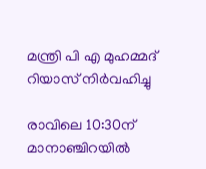മന്ത്രി പി എ മുഹമ്മദ് റിയാസ് നിർവഹിച്ചു

രാവിലെ 10:30ന് മാനാഞ്ചിറയിൽ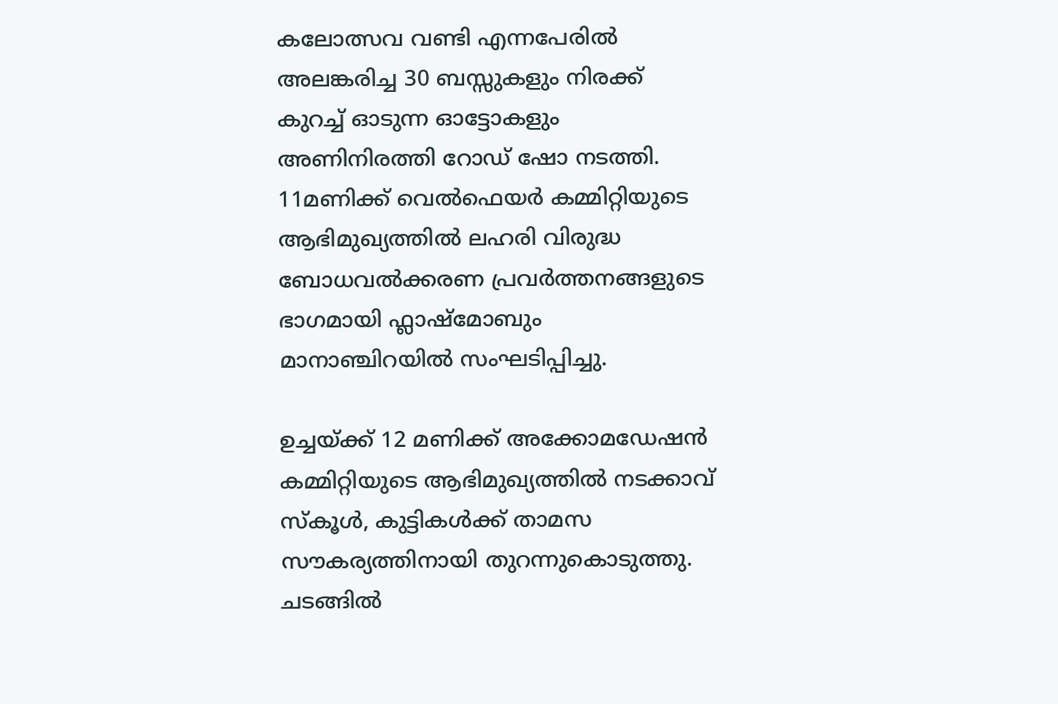കലോത്സവ വണ്ടി എന്നപേരിൽ അലങ്കരിച്ച 30 ബസ്സുകളും നിരക്ക് കുറച്ച് ഓടുന്ന ഓട്ടോകളും അണിനിരത്തി റോഡ് ഷോ നടത്തി. 11മണിക്ക് വെൽഫെയർ കമ്മിറ്റിയുടെ ആഭിമുഖ്യത്തിൽ ലഹരി വിരുദ്ധ ബോധവൽക്കരണ പ്രവർത്തനങ്ങളുടെ ഭാഗമായി ഫ്ലാഷ്മോബും മാനാഞ്ചിറയിൽ സംഘടിപ്പിച്ചു.

ഉച്ചയ്ക്ക് 12 മണിക്ക് അക്കോമഡേഷൻ കമ്മിറ്റിയുടെ ആഭിമുഖ്യത്തിൽ നടക്കാവ് സ്കൂൾ, കുട്ടികൾക്ക് താമസ സൗകര്യത്തിനായി തുറന്നുകൊടുത്തു. ചടങ്ങില്‍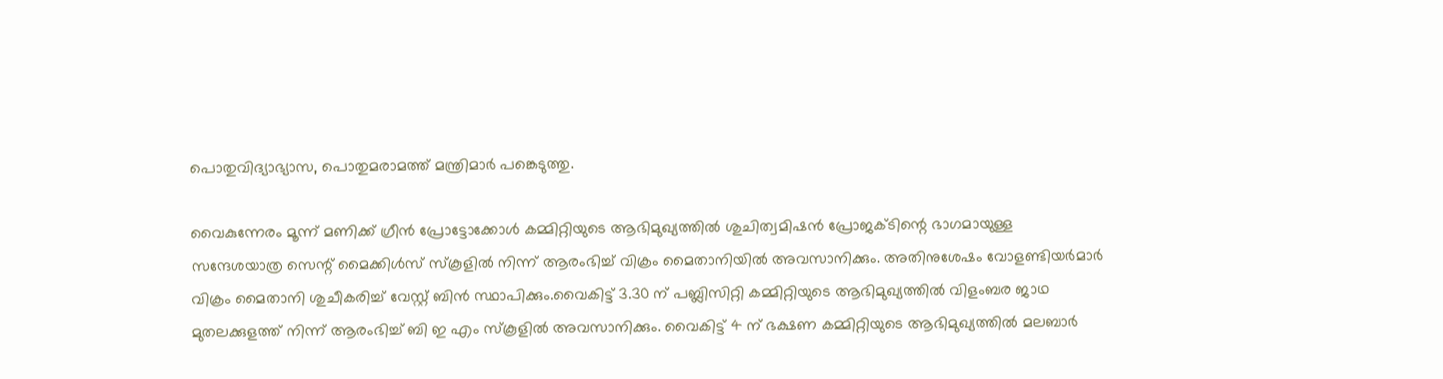പൊതുവിദ്യാഭ്യാസ, പൊതുമരാമത്ത് മന്ത്രിമാർ പങ്കെടുത്തു.

വൈകുന്നേരം മൂന്ന് മണിക്ക് ഗ്രീൻ പ്രോട്ടോക്കോൾ കമ്മിറ്റിയുടെ ആഭിമുഖ്യത്തിൽ ശുചിത്വമിഷൻ പ്രോജക്ടിന്റെ ഭാഗമായുള്ള സന്ദേശയാത്ര സെന്റ് മൈക്കിൾസ് സ്കൂളിൽ നിന്ന് ആരംഭിച്ച് വിക്രം മൈതാനിയിൽ അവസാനിക്കും. അതിനുശേഷം വോളണ്ടിയർമാർ വിക്രം മൈതാനി ശുചീകരിച്ച് വേസ്റ്റ് ബിൻ സ്ഥാപിക്കും.വൈകിട്ട് 3.30 ന് പബ്ലിസിറ്റി കമ്മിറ്റിയുടെ ആഭിമുഖ്യത്തിൽ വിളംബര ജാഥ മുതലക്കുളത്ത് നിന്ന് ആരംഭിച്ച് ബി ഇ എം സ്കൂളിൽ അവസാനിക്കും. വൈകിട്ട് 4 ന് ഭക്ഷണ കമ്മിറ്റിയുടെ ആഭിമുഖ്യത്തിൽ മലബാർ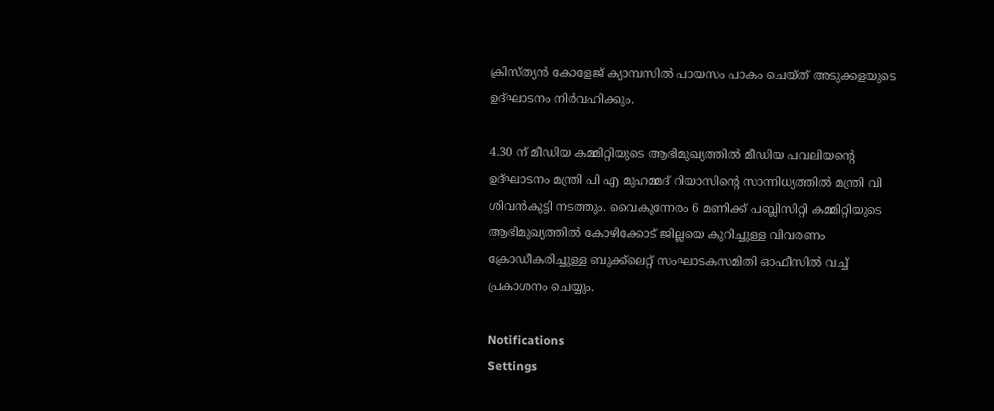ക്രിസ്ത്യൻ കോളേജ് ക്യാമ്പസിൽ പായസം പാകം ചെയ്ത് അടുക്കളയുടെ ഉദ്ഘാടനം നിർവഹിക്കും.

4.30 ന് മീഡിയ കമ്മിറ്റിയുടെ ആഭിമുഖ്യത്തിൽ മീഡിയ പവലിയന്റെ ഉദ്ഘാടനം മന്ത്രി പി എ മുഹമ്മദ്‌ റിയാസിന്റെ സാന്നിധ്യത്തിൽ മന്ത്രി വി ശിവൻകുട്ടി നടത്തും. വൈകുന്നേരം 6 മണിക്ക് പബ്ലിസിറ്റി കമ്മിറ്റിയുടെ ആഭിമുഖ്യത്തിൽ കോഴിക്കോട് ജില്ലയെ കുറിച്ചുള്ള വിവരണം ക്രോഡീകരിച്ചുള്ള ബുക്ക്ലെറ്റ് സംഘാടകസമിതി ഓഫീസിൽ വച്ച് പ്രകാശനം ചെയ്യും.

Notifications
Settings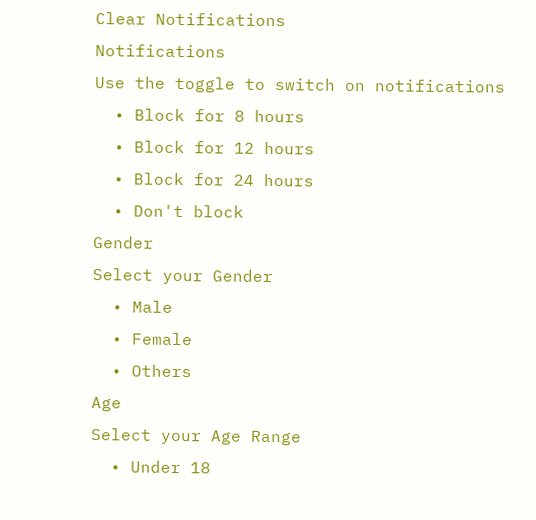Clear Notifications
Notifications
Use the toggle to switch on notifications
  • Block for 8 hours
  • Block for 12 hours
  • Block for 24 hours
  • Don't block
Gender
Select your Gender
  • Male
  • Female
  • Others
Age
Select your Age Range
  • Under 18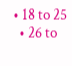• 18 to 25
  • 26 to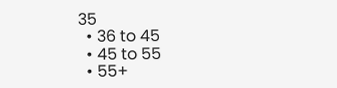35
  • 36 to 45
  • 45 to 55
  • 55+